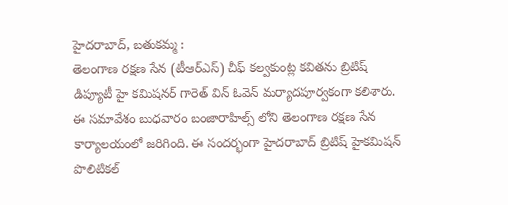హైదరాబాద్, బతుకమ్మ :
తెలంగాణ రక్షణ సేన (టీఆర్ఎస్) చీఫ్ కల్వకుంట్ల కవితను బ్రిటిష్ డిప్యూటీ హై కమిషనర్ గారెత్ విన్ ఓవెన్ మర్యాదపూర్వకంగా కలిశారు. ఈ సమావేశం బుధవారం బంజారాహిల్స్ లోని తెలంగాణ రక్షణ సేన కార్యాలయంలో జరిగింది. ఈ సందర్భంగా హైదరాబాద్ బ్రిటిష్ హైకమిషన్ పొలిటికల్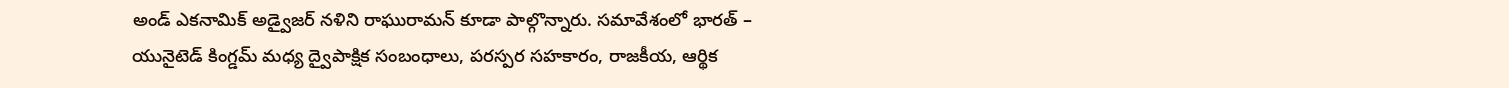అండ్ ఎకనామిక్ అడ్వైజర్ నళిని రాఘురామన్ కూడా పాల్గొన్నారు. సమావేశంలో భారత్ – యునైటెడ్ కింగ్డమ్ మధ్య ద్వైపాక్షిక సంబంధాలు, పరస్పర సహకారం, రాజకీయ, ఆర్థిక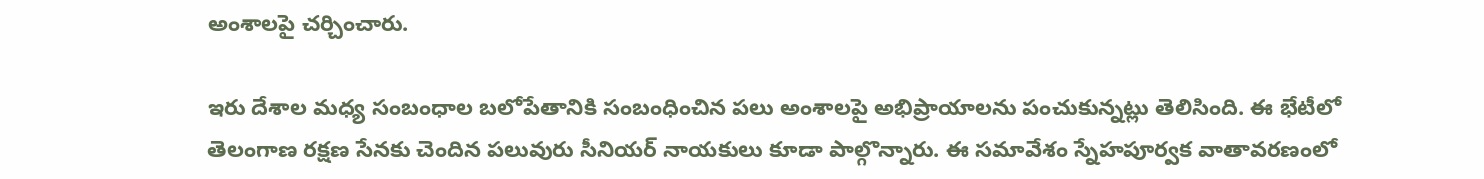అంశాలపై చర్చించారు.

ఇరు దేశాల మధ్య సంబంధాల బలోపేతానికి సంబంధించిన పలు అంశాలపై అభిప్రాయాలను పంచుకున్నట్లు తెలిసింది. ఈ భేటీలో తెలంగాణ రక్షణ సేనకు చెందిన పలువురు సీనియర్ నాయకులు కూడా పాల్గొన్నారు. ఈ సమావేశం స్నేహపూర్వక వాతావరణంలో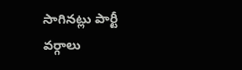సాగినట్లు పార్టీ వర్గాలు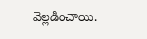వెల్లడించాయి.